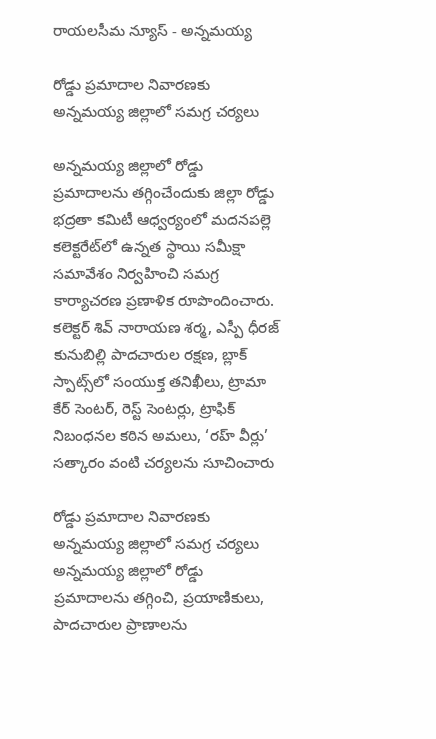రాయలసీమ న్యూస్ - అన్నమయ్య

రోడ్డు ప్రమాదాల నివారణకు అన్నమయ్య జిల్లాలో సమగ్ర చర్యలు

అన్నమయ్య జిల్లాలో రోడ్డు ప్రమాదాలను తగ్గించేందుకు జిల్లా రోడ్డు భద్రతా కమిటీ ఆధ్వర్యంలో మదనపల్లె కలెక్టరేట్‌లో ఉన్నత స్థాయి సమీక్షా సమావేశం నిర్వహించి సమగ్ర కార్యాచరణ ప్రణాళిక రూపొందించారు. కలెక్టర్ శివ్ నారాయణ శర్మ, ఎస్పీ ధీరజ్ కునుబిల్లి పాదచారుల రక్షణ, బ్లాక్ స్పాట్స్‌లో సంయుక్త తనిఖీలు, ట్రామా కేర్ సెంటర్, రెస్ట్ సెంటర్లు, ట్రాఫిక్ నిబంధనల కఠిన అమలు, ‘రహ్ వీర్లు’ సత్కారం వంటి చర్యలను సూచించారు

రోడ్డు ప్రమాదాల నివారణకు అన్నమయ్య జిల్లాలో సమగ్ర చర్యలు అన్నమయ్య జిల్లాలో రోడ్డు ప్రమాదాలను తగ్గించి, ప్రయాణికులు, పాదచారుల ప్రాణాలను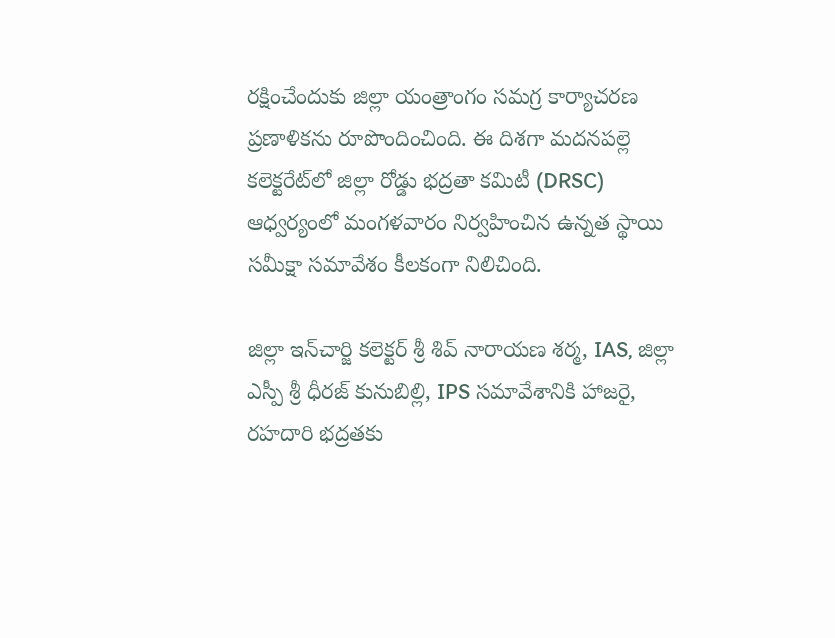రక్షించేందుకు జిల్లా యంత్రాంగం సమగ్ర కార్యాచరణ ప్రణాళికను రూపొందించింది. ఈ దిశగా మదనపల్లె కలెక్టరేట్‌లో జిల్లా రోడ్డు భద్రతా కమిటీ (DRSC) ఆధ్వర్యంలో మంగళవారం నిర్వహించిన ఉన్నత స్థాయి సమీక్షా సమావేశం కీలకంగా నిలిచింది.

జిల్లా ఇన్‌చార్జి కలెక్టర్ శ్రీ శివ్ నారాయణ శర్మ, IAS, జిల్లా ఎస్పీ శ్రీ ధీరజ్ కునుబిల్లి, IPS సమావేశానికి హాజరై, రహదారి భద్రతకు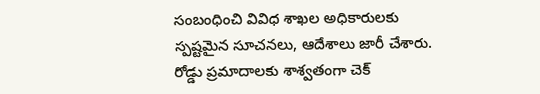సంబంధించి వివిధ శాఖల అధికారులకు స్పష్టమైన సూచనలు, ఆదేశాలు జారీ చేశారు. రోడ్డు ప్రమాదాలకు శాశ్వతంగా చెక్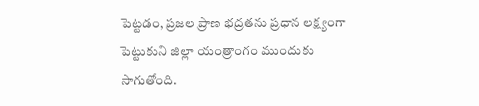పెట్టడం, ప్రజల ప్రాణ భద్రతను ప్రధాన లక్ష్యంగా పెట్టుకుని జిల్లా యంత్రాంగం ముందుకు సాగుతోంది.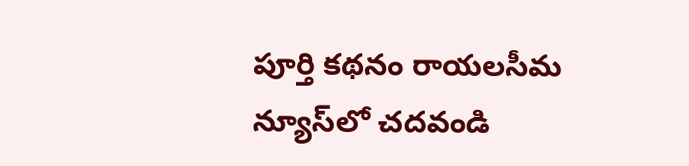పూర్తి కథనం రాయలసీమ న్యూస్‌లో చదవండి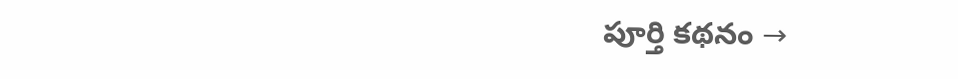పూర్తి కథనం →